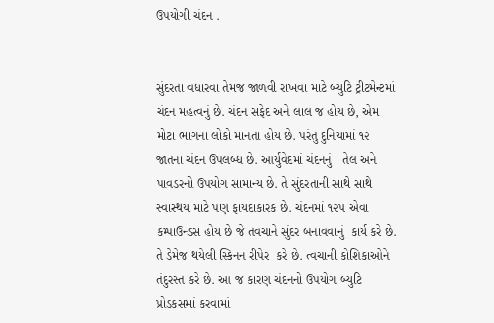ઉપયોગી ચંદન .


સુંદરતા વધારવા તેમજ જાળવી રાખવા માટે બ્યુટિ ટ્રીટમેન્ટમાં ચંદન મહત્વનું છે. ચંદન સફેદ અને લાલ જ હોય છે, એમ મોટા ભાગના લોકો માનતા હોય છે. પરંતુ દુનિયામાં ૧૨ જાતના ચંદન ઉપલબ્ધ છે. આર્યુવેદમાં ચંદનનું   તેલ અને પાવડરનો ઉપયોગ સામાન્ય છે. તે સુંદરતાની સાથે સાથે સ્વાસ્થય માટે પણ ફાયદાકારક છે. ચંદનમાં ૧૨૫ એવા કમ્પાઉન્ડસ હોય છે જે તવચાને સુંદર બનાવવાનું  કાર્ય કરે છે. તે ડેમેજ થયેલી સ્કિનન રીપેર  કરે છે. ત્વચાની કોશિકાઓને તંદુરસ્ત કરે છે. આ જ કારણ ચંદનનો ઉપયોગ બ્યુટિ પ્રોડકસમાં કરવામાં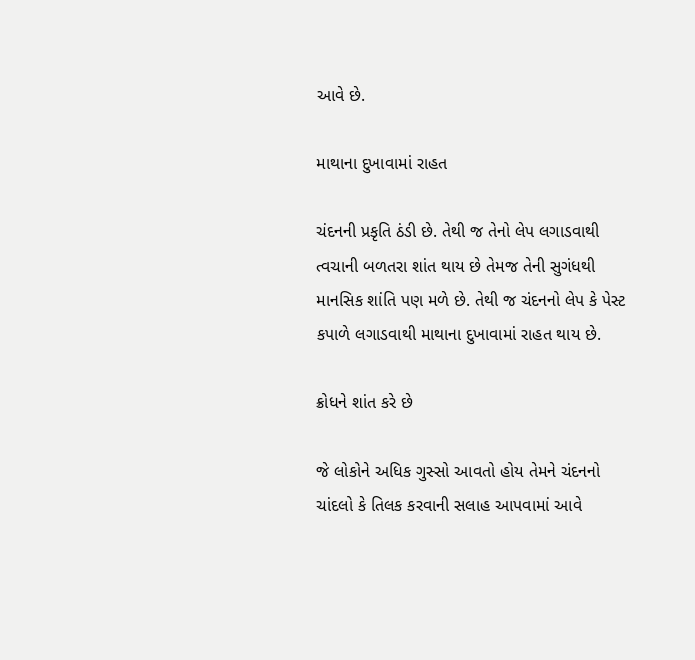આવે છે.

માથાના દુખાવામાં રાહત

ચંદનની પ્રકૃતિ ઠંડી છે. તેથી જ તેનો લેપ લગાડવાથી ત્વચાની બળતરા શાંત થાય છે તેમજ તેની સુગંધથી માનસિક શાંતિ પણ મળે છે. તેથી જ ચંદનનો લેપ કે પેસ્ટ કપાળે લગાડવાથી માથાના દુખાવામાં રાહત થાય છે.

ક્રોધને શાંત કરે છે

જે લોકોને અધિક ગુસ્સો આવતો હોય તેમને ચંદનનો ચાંદલો કે તિલક કરવાની સલાહ આપવામાં આવે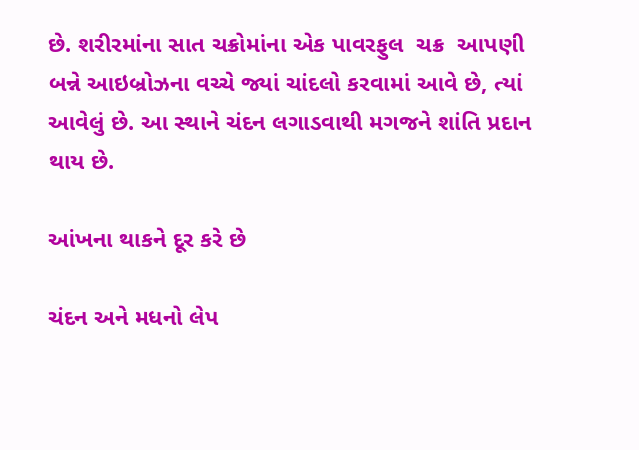છે. શરીરમાંના સાત ચક્રોમાંના એક પાવરફુલ  ચક્ર  આપણી બન્ને આઇબ્રોઝના વચ્ચે જ્યાં ચાંદલો કરવામાં આવે છે, ત્યાં આવેલું છે. આ સ્થાને ચંદન લગાડવાથી મગજને શાંતિ પ્રદાન થાય છે.

આંખના થાકને દૂર કરે છે

ચંદન અને મધનો લેપ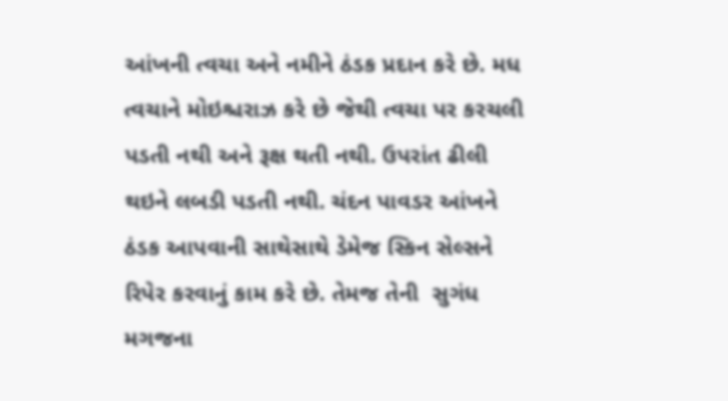આંખની ત્વચા અને નમીને ઠંડક પ્રદાન કરે છે. મધ ત્વચાને મોઇશ્ચરાઝ કરે છે જેથી ત્વચા પર કરચલી પડતી નથી અને રૂક્ષ થતી નથી. ઉપરાંત ઢીલી થઇને લબડી પડતી નથી. ચંદન પાવડર આંખને ઠંડક આપવાની સાથેસાથે ડેમેજ સ્કિન સેલ્સને રિપેર કરવાનું કામ કરે છે. તેમજ તેની  સુગંધ મગજના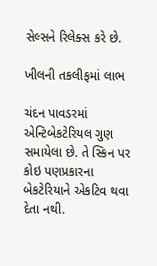સેલ્સને રિલેક્સ કરે છે.

ખીલની તકલીફમાં લાભ

ચંદન પાવડરમાં એન્ટિબેકટેરિયલ ગુણ સમાયેલા છે. તે સ્કિન પર કોઇ પણપ્રકારના બેકટેરિયાને એકટિવ થવા દેતા નથી.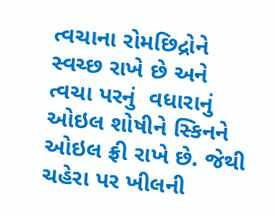ત્વચાના રોમછિદ્રોને સ્વચ્છ રાખે છે અને ત્વચા પરનું  વધારાનું ઓઇલ શોષીને સ્કિનને ઓઇલ ફ્રી રાખે છે. જેથી ચહેરા પર ખીલની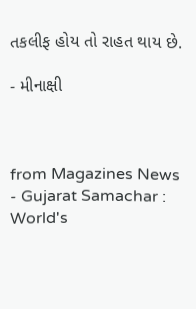તકલીફ હોય તો રાહત થાય છે.

- મીનાક્ષી



from Magazines News - Gujarat Samachar : World's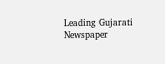Leading Gujarati Newspaper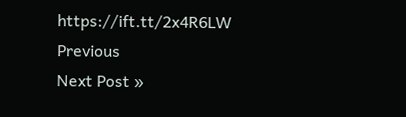https://ift.tt/2x4R6LW
Previous
Next Post »